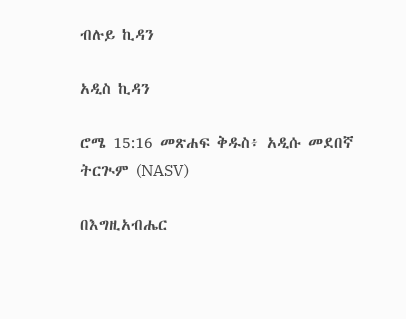ብሉይ ኪዳን

አዲስ ኪዳን

ሮሜ 15:16 መጽሐፍ ቅዱስ፥ አዲሱ መደበኛ ትርጒም (NASV)

በእግዚአብሔር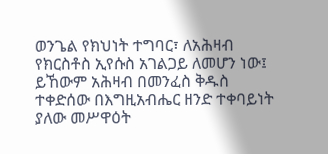ወንጌል የክህነት ተግባር፣ ለአሕዛብ የክርስቶስ ኢየሱስ አገልጋይ ለመሆን ነው፤ ይኸውም አሕዛብ በመንፈስ ቅዱስ ተቀድሰው በእግዚአብሔር ዘንድ ተቀባይነት ያለው መሥዋዕት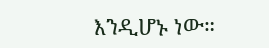እንዲሆኑ ነው።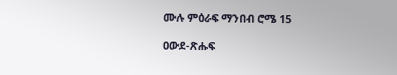ሙሉ ምዕራፍ ማንበብ ሮሜ 15

ዐውደ-ጽሑፍ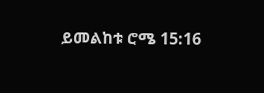ይመልከቱ ሮሜ 15:16